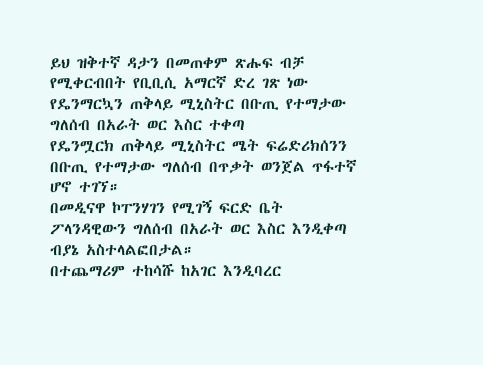ይህ ዝቅተኛ ዳታን በመጠቀም ጽሑፍ ብቻ የሚቀርብበት የቢቢሲ አማርኛ ድረ ገጽ ነው
የዴንማርኳን ጠቅላይ ሚኒስትር በቡጢ የተማታው ግለሰብ በአራት ወር እስር ተቀጣ
የዴንሟርክ ጠቅላይ ሚኒስትር ሜት ፍሬድሪክሰንን በቡጢ የተማታው ግለሰብ በጥቃት ወንጀል ጥፋተኛ ሆኖ ተገኘ።
በመዲናዋ ኮፐንሃገን የሚገኝ ፍርድ ቤት ፖላንዳዊውን ግለሰብ በአራት ወር እስር እንዲቀጣ ብያኔ አስተላልፎበታል።
በተጨማሪም ተከሳሹ ከአገር እንዲባረር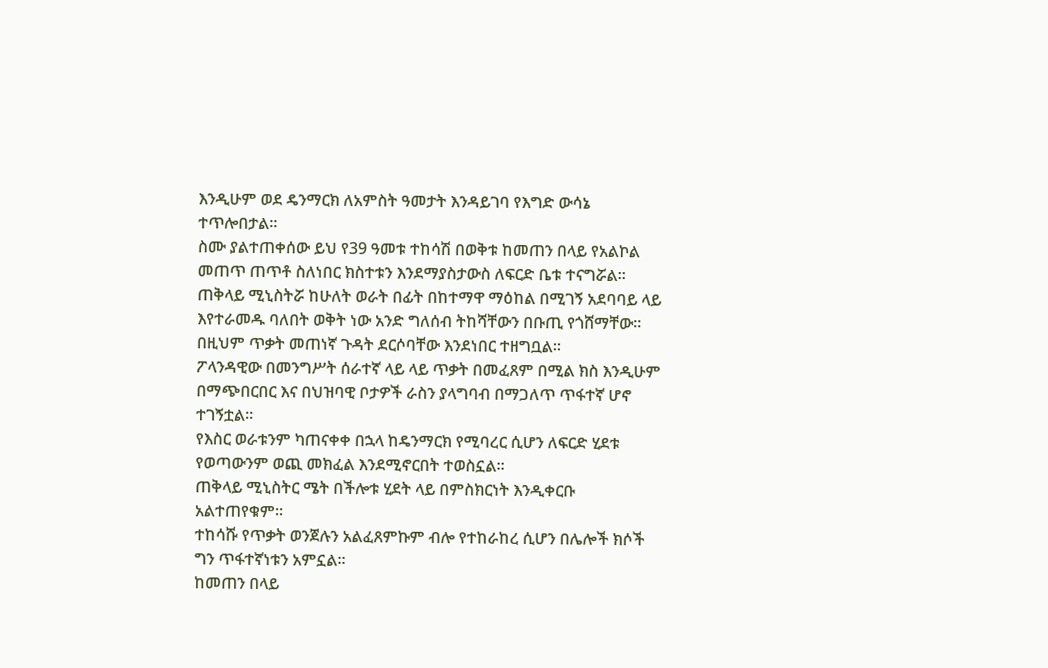እንዲሁም ወደ ዴንማርክ ለአምስት ዓመታት እንዳይገባ የእግድ ውሳኔ ተጥሎበታል።
ስሙ ያልተጠቀሰው ይህ የ39 ዓመቱ ተከሳሽ በወቅቱ ከመጠን በላይ የአልኮል መጠጥ ጠጥቶ ስለነበር ክስተቱን እንደማያስታውስ ለፍርድ ቤቱ ተናግሯል።
ጠቅላይ ሚኒስትሯ ከሁለት ወራት በፊት በከተማዋ ማዕከል በሚገኝ አደባባይ ላይ እየተራመዱ ባለበት ወቅት ነው አንድ ግለሰብ ትከሻቸውን በቡጢ የጎሸማቸው። በዚህም ጥቃት መጠነኛ ጉዳት ደርሶባቸው እንደነበር ተዘግቧል።
ፖላንዳዊው በመንግሥት ሰራተኛ ላይ ላይ ጥቃት በመፈጸም በሚል ክስ እንዲሁም በማጭበርበር እና በህዝባዊ ቦታዎች ራስን ያላግባብ በማጋለጥ ጥፋተኛ ሆኖ ተገኝቷል።
የእስር ወራቱንም ካጠናቀቀ በኋላ ከዴንማርክ የሚባረር ሲሆን ለፍርድ ሂደቱ የወጣውንም ወጪ መክፈል እንደሚኖርበት ተወስኗል።
ጠቅላይ ሚኒስትር ሜት በችሎቱ ሂደት ላይ በምስክርነት እንዲቀርቡ አልተጠየቁም።
ተከሳሹ የጥቃት ወንጀሉን አልፈጸምኩም ብሎ የተከራከረ ሲሆን በሌሎች ክሶች ግን ጥፋተኛነቱን አምኗል።
ከመጠን በላይ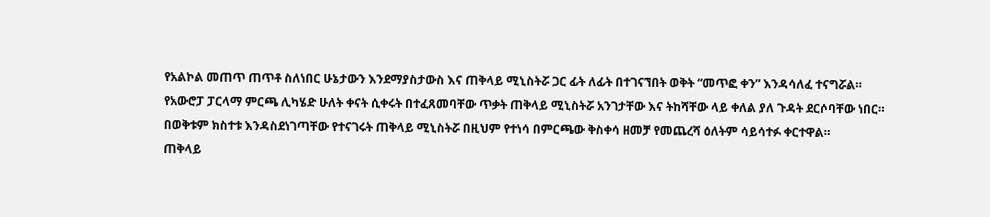የአልኮል መጠጥ ጠጥቶ ስለነበር ሁኔታውን እንደማያስታውስ እና ጠቅላይ ሚኒስትሯ ጋር ፊት ለፊት በተገናኘበት ወቅት “መጥፎ ቀን” እንዳሳለፈ ተናግሯል።
የአውሮፓ ፓርላማ ምርጫ ሊካሄድ ሁለት ቀናት ሲቀሩት በተፈጸመባቸው ጥቃት ጠቅላይ ሚኒስትሯ አንገታቸው እና ትከሻቸው ላይ ቀለል ያለ ጉዳት ደርሶባቸው ነበር።
በወቅቱም ክስተቱ እንዳስደነገጣቸው የተናገሩት ጠቅላይ ሚኒስትሯ በዚህም የተነሳ በምርጫው ቅስቀሳ ዘመቻ የመጨረሻ ዕለትም ሳይሳተፉ ቀርተዋል።
ጠቅላይ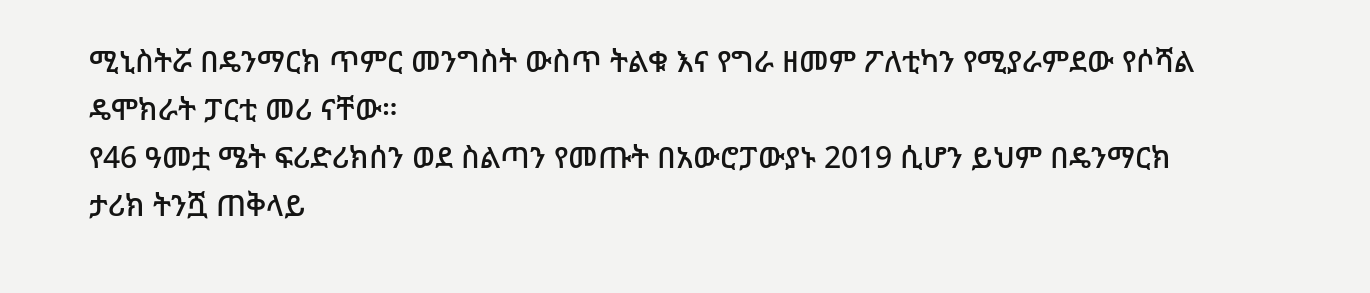ሚኒስትሯ በዴንማርክ ጥምር መንግስት ውስጥ ትልቁ እና የግራ ዘመም ፖለቲካን የሚያራምደው የሶሻል ዴሞክራት ፓርቲ መሪ ናቸው።
የ46 ዓመቷ ሜት ፍሪድሪክሰን ወደ ስልጣን የመጡት በአውሮፓውያኑ 2019 ሲሆን ይህም በዴንማርክ ታሪክ ትንሿ ጠቅላይ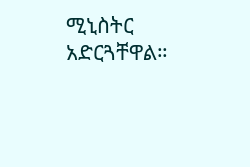ሚኒስትር አድርጓቸዋል።